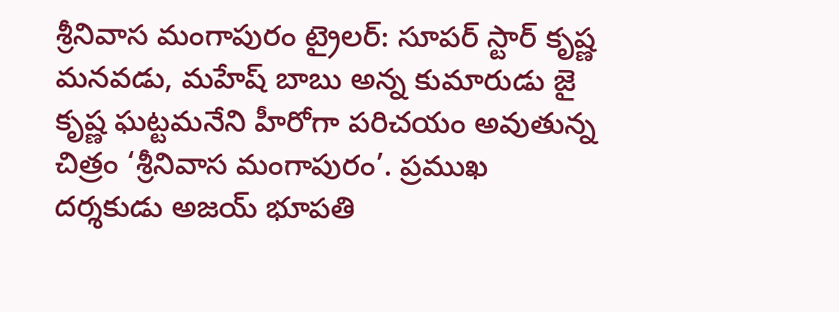శ్రీనివాస మంగాపురం ట్రైలర్: సూపర్ స్టార్ కృష్ణ మనవడు, మహేష్ బాబు అన్న కుమారుడు జై కృష్ణ ఘట్టమనేని హీరోగా పరిచయం అవుతున్న చిత్రం ‘శ్రీనివాస మంగాపురం’. ప్రముఖ దర్శకుడు అజయ్ భూపతి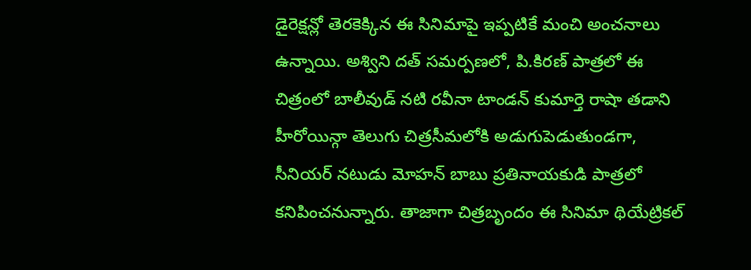డైరెక్షన్లో తెరకెక్కిన ఈ సినిమాపై ఇప్పటికే మంచి అంచనాలు ఉన్నాయి. అశ్విని దత్ సమర్పణలో, పి.కిరణ్ పాత్రలో ఈ చిత్రంలో బాలీవుడ్ నటి రవీనా టాండన్ కుమార్తె రాషా తడాని హీరోయిన్గా తెలుగు చిత్రసీమలోకి అడుగుపెడుతుండగా, సీనియర్ నటుడు మోహన్ బాబు ప్రతినాయకుడి పాత్రలో కనిపించనున్నారు. తాజాగా చిత్రబృందం ఈ సినిమా థియేట్రికల్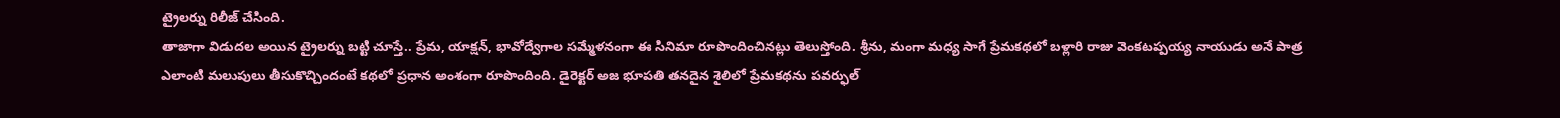ట్రైలర్ను రిలీజ్ చేసింది.
తాజాగా విడుదల అయిన ట్రైలర్ను బట్టి చూస్తే.. ప్రేమ, యాక్షన్, భావోద్వేగాల సమ్మేళనంగా ఈ సినిమా రూపొందించినట్లు తెలుస్తోంది. శ్రీను, మంగా మధ్య సాగే ప్రేమకథలో బళ్లారి రాజు వెంకటప్పయ్య నాయుడు అనే పాత్ర ఎలాంటి మలుపులు తీసుకొచ్చిందంటే కథలో ప్రధాన అంశంగా రూపొందింది. డైరెక్టర్ అజ భూపతి తనదైన శైలిలో ప్రేమకథను పవర్ఫుల్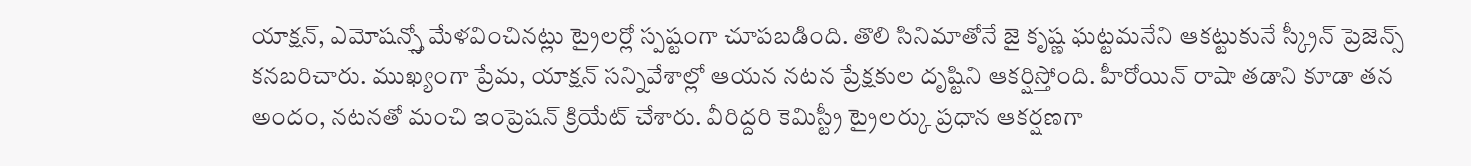యాక్షన్, ఎమోషన్స్తో మేళవించినట్లు ట్రైలర్లో స్పష్టంగా చూపబడింది. తొలి సినిమాతోనే జై కృష్ణ ఘట్టమనేని ఆకట్టుకునే స్క్రీన్ ప్రెజెన్స్ కనబరిచారు. ముఖ్యంగా ప్రేమ, యాక్షన్ సన్నివేశాల్లో ఆయన నటన ప్రేక్షకుల దృష్టిని ఆకర్షిస్తోంది. హీరోయిన్ రాషా తడాని కూడా తన అందం, నటనతో మంచి ఇంప్రెషన్ క్రియేట్ చేశారు. వీరిద్దరి కెమిస్ట్రీ ట్రైలర్కు ప్రధాన ఆకర్షణగా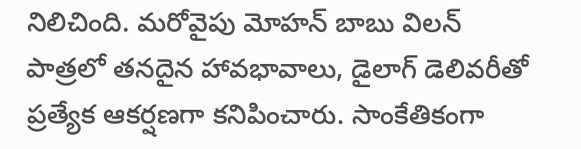నిలిచింది. మరోవైపు మోహన్ బాబు విలన్ పాత్రలో తనదైన హావభావాలు, డైలాగ్ డెలివరీతో ప్రత్యేక ఆకర్షణగా కనిపించారు. సాంకేతికంగా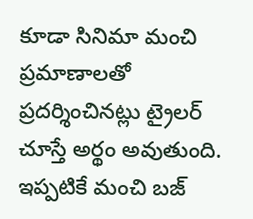కూడా సినిమా మంచి ప్రమాణాలతో ప్రదర్శించినట్లు ట్రైలర్ చూస్తే అర్థం అవుతుంది. ఇప్పటికే మంచి బజ్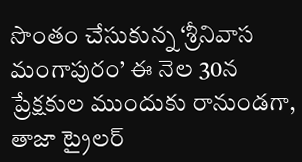సొంతం చేసుకున్న ‘శ్రీనివాస మంగాపురం’ ఈ నెల 30న ప్రేక్షకుల ముందుకు రానుండగా, తాజా ట్రైలర్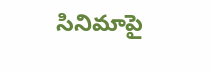సినిమాపై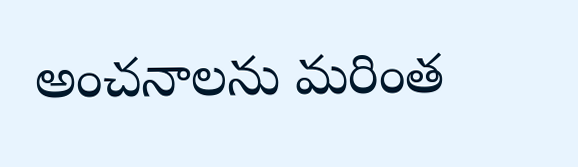అంచనాలను మరింత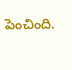పెంచింది.